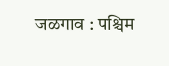जळगाव : पश्चिम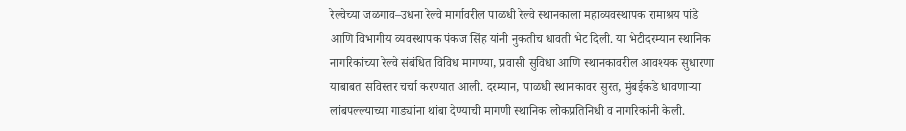रेल्वेच्या जळगाव–उधना रेल्वे मार्गावरील पाळधी रेल्वे स्थानकाला महाव्यवस्थापक रामाश्रय पांडे आणि विभागीय व्यवस्थापक पंकज सिंह यांनी नुकतीच धावती भेट दिली. या भेटीदरम्यान स्थानिक नागरिकांच्या रेल्वे संबंधित विविध मागण्या, प्रवासी सुविधा आणि स्थानकावरील आवश्यक सुधारणा याबाबत सविस्तर चर्चा करण्यात आली. दरम्यान, पाळधी स्थानकावर सुरत, मुंबईकडे धावणाऱ्या लांबपल्ल्याच्या गाड्यांना थांबा देण्याची मागणी स्थानिक लोकप्रतिनिधी व नागरिकांनी केली.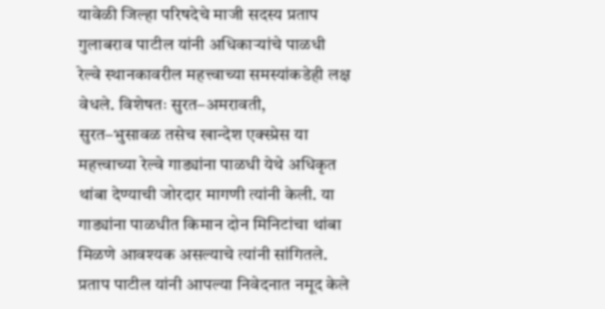यावेळी जिल्हा परिषदेचे माजी सदस्य प्रताप गुलाबराव पाटील यांनी अधिकाऱ्यांचे पाळधी रेल्वे स्थानकावरील महत्त्वाच्या समस्यांकडेही लक्ष वेधले. विशेषतः सुरत–अमरावती, सुरत–भुसावळ तसेच खान्देश एक्स्प्रेस या महत्त्वाच्या रेल्वे गाड्यांना पाळधी येथे अधिकृत थांबा देण्याची जोरदार मागणी त्यांनी केली. या गाड्यांना पाळधीत किमान दोन मिनिटांचा थांबा मिळणे आवश्यक असल्याचे त्यांनी सांगितले. प्रताप पाटील यांनी आपल्या निवेदनात नमूद केले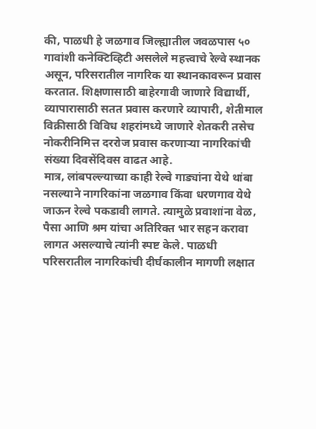की, पाळधी हे जळगाव जिल्ह्यातील जवळपास ५० गावांशी कनेक्टिव्हिटी असलेले महत्त्वाचे रेल्वे स्थानक असून, परिसरातील नागरिक या स्थानकावरून प्रवास करतात. शिक्षणासाठी बाहेरगावी जाणारे विद्यार्थी, व्यापारासाठी सतत प्रवास करणारे व्यापारी, शेतीमाल विक्रीसाठी विविध शहरांमध्ये जाणारे शेतकरी तसेच नोकरीनिमित्त दररोज प्रवास करणाऱ्या नागरिकांची संख्या दिवसेंदिवस वाढत आहे.
मात्र, लांबपल्ल्याच्या काही रेल्वे गाड्यांना येथे थांबा नसल्याने नागरिकांना जळगाव किंवा धरणगाव येथे जाऊन रेल्वे पकडावी लागते. त्यामुळे प्रवाशांना वेळ, पैसा आणि श्रम यांचा अतिरिक्त भार सहन करावा लागत असल्याचे त्यांनी स्पष्ट केले. पाळधी परिसरातील नागरिकांची दीर्घकालीन मागणी लक्षात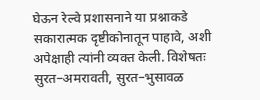घेऊन रेल्वे प्रशासनाने या प्रश्नाकडे सकारात्मक दृष्टीकोनातून पाहावे, अशी अपेक्षाही त्यांनी व्यक्त केली. विशेषतः सुरत–अमरावती, सुरत–भुसावळ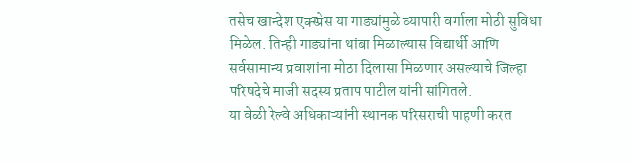तसेच खान्देश एक्स्प्रेस या गाड्यांमुळे व्यापारी वर्गाला मोठी सुविधा मिळेल. तिन्ही गाड्यांना थांबा मिळाल्यास विद्यार्थी आणि सर्वसामान्य प्रवाशांना मोठा दिलासा मिळणार असल्याचे जिल्हा परिषदेचे माजी सदस्य प्रताप पाटील यांनी सांगितले.
या वेळी रेल्वे अधिकाऱ्यांनी स्थानक परिसराची पाहणी करत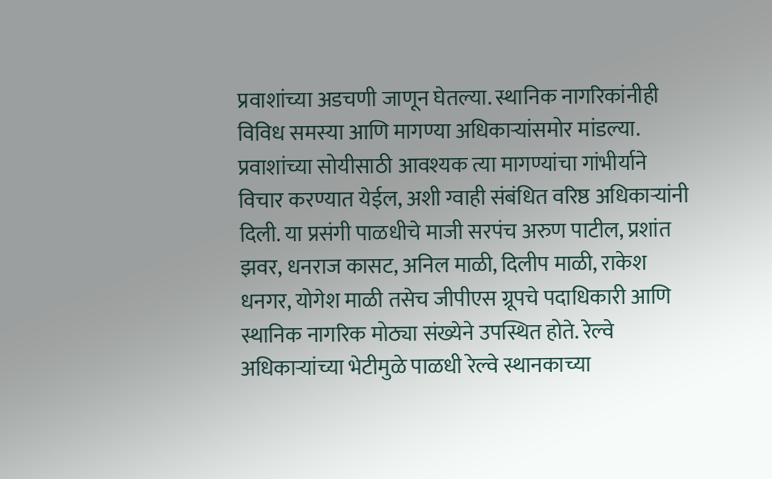प्रवाशांच्या अडचणी जाणून घेतल्या. स्थानिक नागरिकांनीही विविध समस्या आणि मागण्या अधिकाऱ्यांसमोर मांडल्या. प्रवाशांच्या सोयीसाठी आवश्यक त्या मागण्यांचा गांभीर्याने विचार करण्यात येईल, अशी ग्वाही संबंधित वरिष्ठ अधिकाऱ्यांनी दिली. या प्रसंगी पाळधीचे माजी सरपंच अरुण पाटील, प्रशांत झवर, धनराज कासट, अनिल माळी, दिलीप माळी, राकेश धनगर, योगेश माळी तसेच जीपीएस ग्रूपचे पदाधिकारी आणि स्थानिक नागरिक मोठ्या संख्येने उपस्थित होते. रेल्वे अधिकाऱ्यांच्या भेटीमुळे पाळधी रेल्वे स्थानकाच्या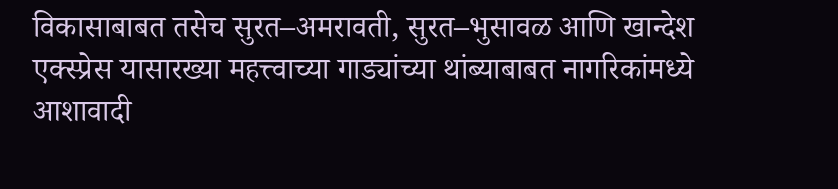विकासाबाबत तसेच सुरत–अमरावती, सुरत–भुसावळ आणि खान्देश एक्स्प्रेस यासारख्या महत्त्वाच्या गाड्यांच्या थांब्याबाबत नागरिकांमध्ये आशावादी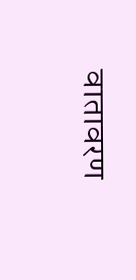वातावरण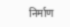निर्माण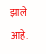झाले आहे.